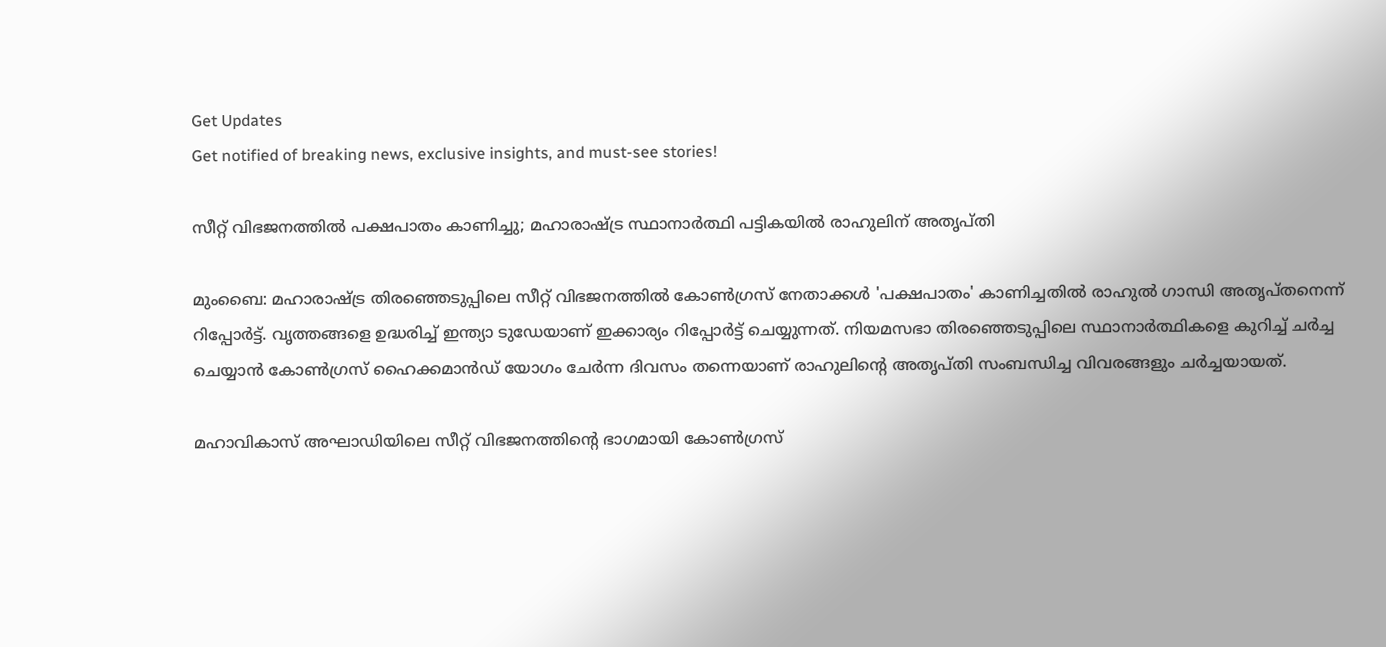Get Updates
Get notified of breaking news, exclusive insights, and must-see stories!

സീറ്റ് വിഭജനത്തില്‍ പക്ഷപാതം കാണിച്ചു; മഹാരാഷ്ട്ര സ്ഥാനാര്‍ത്ഥി പട്ടികയില്‍ രാഹുലിന് അതൃപ്തി

മുംബൈ: മഹാരാഷ്ട്ര തിരഞ്ഞെടുപ്പിലെ സീറ്റ് വിഭജനത്തില്‍ കോണ്‍ഗ്രസ് നേതാക്കള്‍ 'പക്ഷപാതം' കാണിച്ചതില്‍ രാഹുല്‍ ഗാന്ധി അതൃപ്തനെന്ന് റിപ്പോര്‍ട്ട്. വൃത്തങ്ങളെ ഉദ്ധരിച്ച് ഇന്ത്യാ ടുഡേയാണ് ഇക്കാര്യം റിപ്പോര്‍ട്ട് ചെയ്യുന്നത്. നിയമസഭാ തിരഞ്ഞെടുപ്പിലെ സ്ഥാനാര്‍ത്ഥികളെ കുറിച്ച് ചര്‍ച്ച ചെയ്യാന്‍ കോണ്‍ഗ്രസ് ഹൈക്കമാന്‍ഡ് യോഗം ചേര്‍ന്ന ദിവസം തന്നെയാണ് രാഹുലിന്റെ അതൃപ്തി സംബന്ധിച്ച വിവരങ്ങളും ചര്‍ച്ചയായത്.

മഹാവികാസ് അഘാഡിയിലെ സീറ്റ് വിഭജനത്തിന്റെ ഭാഗമായി കോണ്‍ഗ്രസ്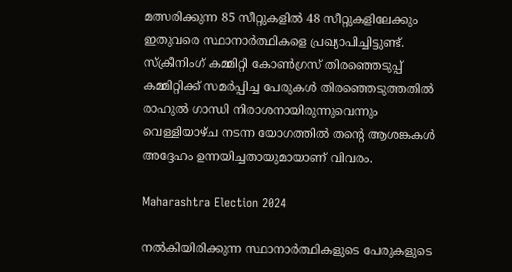മത്സരിക്കുന്ന 85 സീറ്റുകളില്‍ 48 സീറ്റുകളിലേക്കും ഇതുവരെ സ്ഥാനാര്‍ത്ഥികളെ പ്രഖ്യാപിച്ചിട്ടുണ്ട്. സ്‌ക്രീനിംഗ് കമ്മിറ്റി കോണ്‍ഗ്രസ് തിരഞ്ഞെടുപ്പ് കമ്മിറ്റിക്ക് സമര്‍പ്പിച്ച പേരുകള്‍ തിരഞ്ഞെടുത്തതില്‍ രാഹുല്‍ ഗാന്ധി നിരാശനായിരുന്നുവെന്നും വെള്ളിയാഴ്ച നടന്ന യോഗത്തില്‍ തന്റെ ആശങ്കകള്‍ അദ്ദേഹം ഉന്നയിച്ചതായുമായാണ് വിവരം.

Maharashtra Election 2024

നല്‍കിയിരിക്കുന്ന സ്ഥാനാര്‍ത്ഥികളുടെ പേരുകളുടെ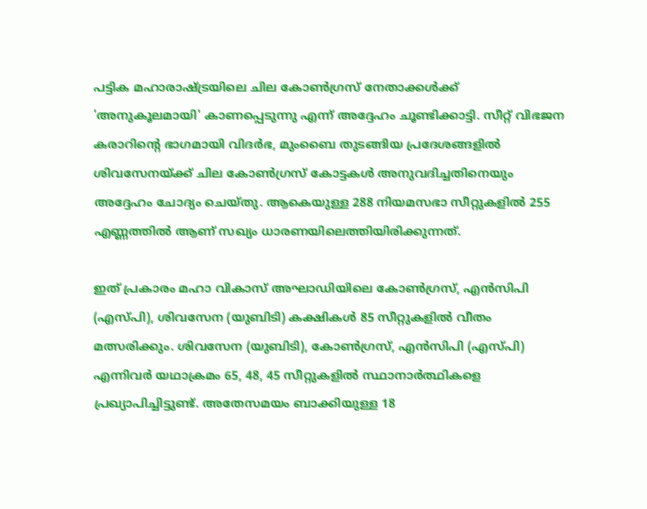പട്ടിക മഹാരാഷ്ട്രയിലെ ചില കോണ്‍ഗ്രസ് നേതാക്കള്‍ക്ക് 'അനുകൂലമായി' കാണപ്പെടുന്നു എന്ന് അദ്ദേഹം ചൂണ്ടിക്കാട്ടി. സീറ്റ് വിഭജന കരാറിന്റെ ഭാഗമായി വിദര്‍ഭ, മുംബൈ തുടങ്ങിയ പ്രദേശങ്ങളില്‍ ശിവസേനയ്ക്ക് ചില കോണ്‍ഗ്രസ് കോട്ടകള്‍ അനുവദിച്ചതിനെയും അദ്ദേഹം ചോദ്യം ചെയ്തു. ആകെയുള്ള 288 നിയമസഭാ സീറ്റുകളില്‍ 255 എണ്ണത്തില്‍ ആണ് സഖ്യം ധാരണയിലെത്തിയിരിക്കുന്നത്.

ഇത് പ്രകാരം മഹാ വികാസ് അഘാഡിയിലെ കോണ്‍ഗ്രസ്, എന്‍സിപി (എസ്പി), ശിവസേന (യുബിടി) കക്ഷികള്‍ 85 സീറ്റുകളില്‍ വീതം മത്സരിക്കും. ശിവസേന (യുബിടി), കോണ്‍ഗ്രസ്, എന്‍സിപി (എസ്പി) എന്നിവര്‍ യഥാക്രമം 65, 48, 45 സീറ്റുകളില്‍ സ്ഥാനാര്‍ത്ഥികളെ പ്രഖ്യാപിച്ചിട്ടുണ്ട്. അതേസമയം ബാക്കിയുള്ള 18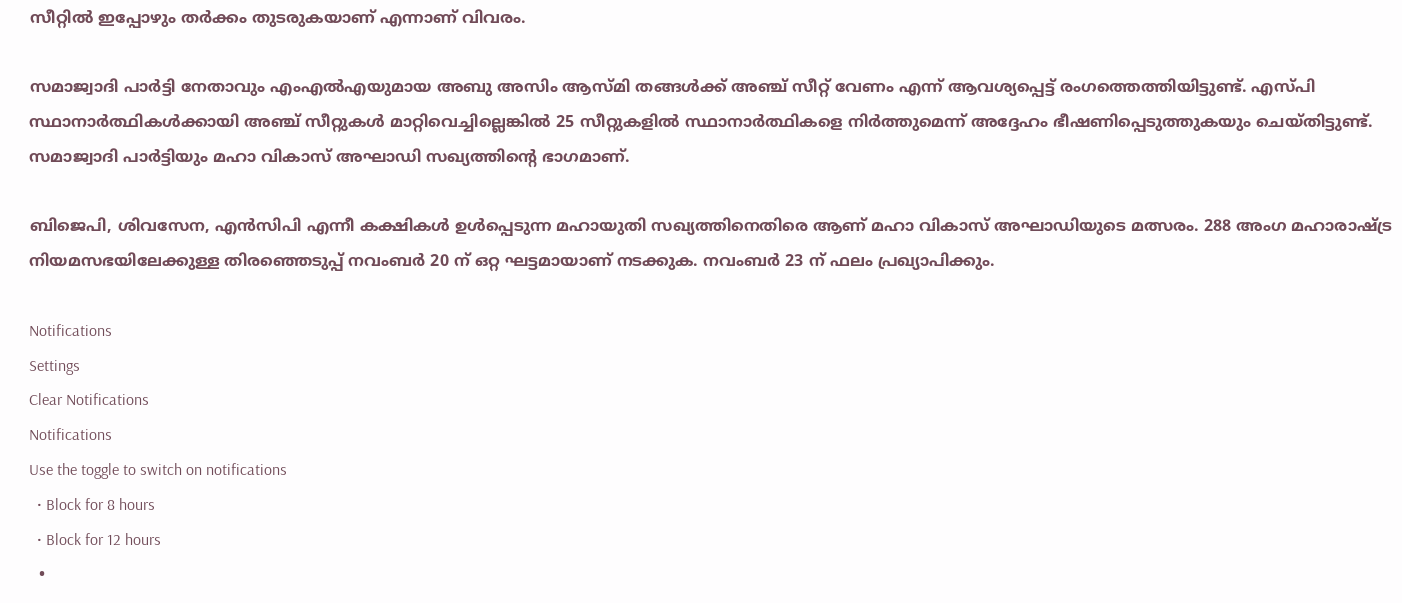സീറ്റില്‍ ഇപ്പോഴും തര്‍ക്കം തുടരുകയാണ് എന്നാണ് വിവരം.

സമാജ്വാദി പാര്‍ട്ടി നേതാവും എംഎല്‍എയുമായ അബു അസിം ആസ്മി തങ്ങള്‍ക്ക് അഞ്ച് സീറ്റ് വേണം എന്ന് ആവശ്യപ്പെട്ട് രംഗത്തെത്തിയിട്ടുണ്ട്. എസ്പി സ്ഥാനാര്‍ത്ഥികള്‍ക്കായി അഞ്ച് സീറ്റുകള്‍ മാറ്റിവെച്ചില്ലെങ്കില്‍ 25 സീറ്റുകളില്‍ സ്ഥാനാര്‍ത്ഥികളെ നിര്‍ത്തുമെന്ന് അദ്ദേഹം ഭീഷണിപ്പെടുത്തുകയും ചെയ്തിട്ടുണ്ട്. സമാജ്വാദി പാര്‍ട്ടിയും മഹാ വികാസ് അഘാഡി സഖ്യത്തിന്റെ ഭാഗമാണ്.

ബിജെപി, ശിവസേന, എന്‍സിപി എന്നീ കക്ഷികള്‍ ഉള്‍പ്പെടുന്ന മഹായുതി സഖ്യത്തിനെതിരെ ആണ് മഹാ വികാസ് അഘാഡിയുടെ മത്സരം. 288 അംഗ മഹാരാഷ്ട്ര നിയമസഭയിലേക്കുള്ള തിരഞ്ഞെടുപ്പ് നവംബര്‍ 20 ന് ഒറ്റ ഘട്ടമായാണ് നടക്കുക. നവംബര്‍ 23 ന് ഫലം പ്രഖ്യാപിക്കും.

Notifications
Settings
Clear Notifications
Notifications
Use the toggle to switch on notifications
  • Block for 8 hours
  • Block for 12 hours
  •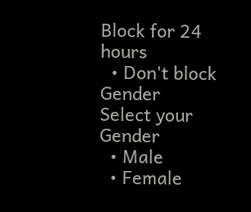Block for 24 hours
  • Don't block
Gender
Select your Gender
  • Male
  • Female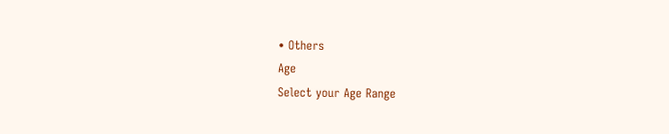• Others
Age
Select your Age Range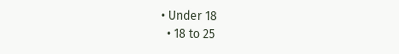• Under 18
  • 18 to 25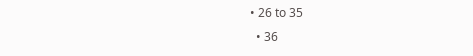• 26 to 35
  • 36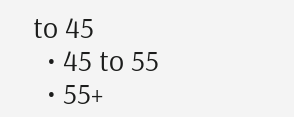to 45
  • 45 to 55
  • 55+